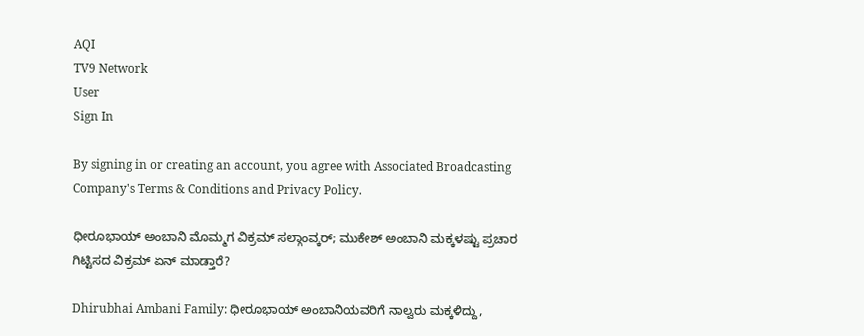AQI
TV9 Network
User
Sign In

By signing in or creating an account, you agree with Associated Broadcasting Company's Terms & Conditions and Privacy Policy.

ಧೀರೂಭಾಯ್ ಅಂಬಾನಿ ಮೊಮ್ಮಗ ವಿಕ್ರಮ್ ಸಲ್ಗಾಂವ್ಕರ್; ಮುಕೇಶ್ ಅಂಬಾನಿ ಮಕ್ಕಳಷ್ಟು ಪ್ರಚಾರ ಗಿಟ್ಟಿಸದ ವಿಕ್ರಮ್ ಏನ್ ಮಾಡ್ತಾರೆ?

Dhirubhai Ambani Family: ಧೀರೂಭಾಯ್ ಅಂಬಾನಿಯವರಿಗೆ ನಾಲ್ವರು ಮಕ್ಕಳಿದ್ದು,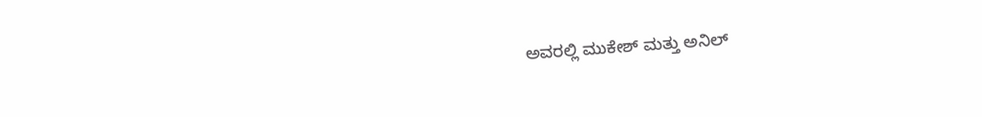ಅವರಲ್ಲಿ ಮುಕೇಶ್ ಮತ್ತು ಅನಿಲ್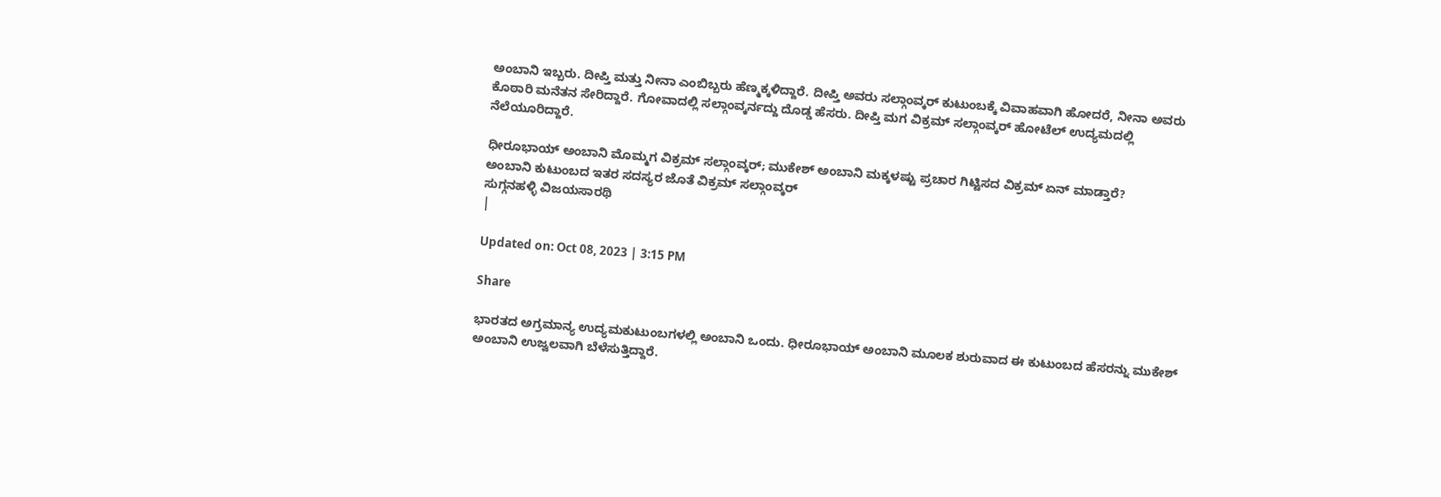ಅಂಬಾನಿ ಇಬ್ಬರು. ದೀಪ್ತಿ ಮತ್ತು ನೀನಾ ಎಂಬಿಬ್ಬರು ಹೆಣ್ಮಕ್ಕಳಿದ್ದಾರೆ. ದೀಪ್ತಿ ಅವರು ಸಲ್ಗಾಂವ್ಕರ್ ಕುಟುಂಬಕ್ಕೆ ವಿವಾಹವಾಗಿ ಹೋದರೆ, ನೀನಾ ಅವರು ಕೊಠಾರಿ ಮನೆತನ ಸೇರಿದ್ದಾರೆ. ಗೋವಾದಲ್ಲಿ ಸಲ್ಗಾಂವ್ಕರ್ನದ್ದು ದೊಡ್ಡ ಹೆಸರು. ದೀಪ್ತಿ ಮಗ ವಿಕ್ರಮ್ ಸಲ್ಗಾಂವ್ಕರ್ ಹೋಟೆಲ್ ಉದ್ಯಮದಲ್ಲಿ ನೆಲೆಯೂರಿದ್ದಾರೆ.

ಧೀರೂಭಾಯ್ ಅಂಬಾನಿ ಮೊಮ್ಮಗ ವಿಕ್ರಮ್ ಸಲ್ಗಾಂವ್ಕರ್; ಮುಕೇಶ್ ಅಂಬಾನಿ ಮಕ್ಕಳಷ್ಟು ಪ್ರಚಾರ ಗಿಟ್ಟಿಸದ ವಿಕ್ರಮ್ ಏನ್ ಮಾಡ್ತಾರೆ?
ಅಂಬಾನಿ ಕುಟುಂಬದ ಇತರ ಸದಸ್ಯರ ಜೊತೆ ವಿಕ್ರಮ್ ಸಲ್ಗಾಂವ್ಕರ್
ಸುಗ್ಗನಹಳ್ಳಿ ವಿಜಯಸಾರಥಿ
|

Updated on: Oct 08, 2023 | 3:15 PM

Share

ಭಾರತದ ಅಗ್ರಮಾನ್ಯ ಉದ್ಯಮಕುಟುಂಬಗಳಲ್ಲಿ ಅಂಬಾನಿ ಒಂದು. ಧೀರೂಭಾಯ್ ಅಂಬಾನಿ ಮೂಲಕ ಶುರುವಾದ ಈ ಕುಟುಂಬದ ಹೆಸರನ್ನು ಮುಕೇಶ್ ಅಂಬಾನಿ ಉಜ್ವಲವಾಗಿ ಬೆಳೆಸುತ್ತಿದ್ದಾರೆ.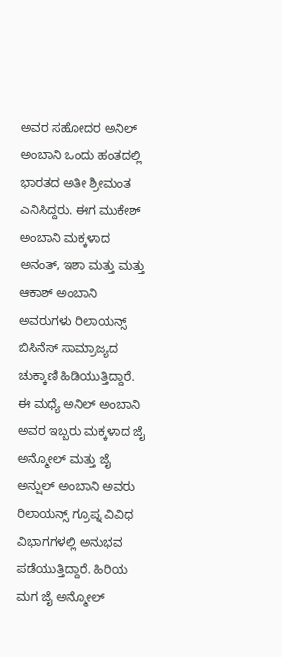ಅವರ ಸಹೋದರ ಅನಿಲ್ ಅಂಬಾನಿ ಒಂದು ಹಂತದಲ್ಲಿ ಭಾರತದ ಅತೀ ಶ್ರೀಮಂತ ಎನಿಸಿದ್ದರು. ಈಗ ಮುಕೇಶ್ ಅಂಬಾನಿ ಮಕ್ಕಳಾದ ಅನಂತ್, ಇಶಾ ಮತ್ತು ಮತ್ತು ಆಕಾಶ್ ಅಂಬಾನಿ ಅವರುಗಳು ರಿಲಾಯನ್ಸ್ ಬಿಸಿನೆಸ್ ಸಾಮ್ರಾಜ್ಯದ ಚುಕ್ಕಾಣಿ ಹಿಡಿಯುತ್ತಿದ್ದಾರೆ. ಈ ಮಧ್ಯೆ ಅನಿಲ್ ಅಂಬಾನಿ ಅವರ ಇಬ್ಬರು ಮಕ್ಕಳಾದ ಜೈ ಅನ್ಮೋಲ್ ಮತ್ತು ಜೈ ಅನ್ಷುಲ್ ಅಂಬಾನಿ ಅವರು ರಿಲಾಯನ್ಸ್ ಗ್ರೂಪ್ನ ವಿವಿಧ ವಿಭಾಗಗಳಲ್ಲಿ ಅನುಭವ ಪಡೆಯುತ್ತಿದ್ದಾರೆ. ಹಿರಿಯ ಮಗ ಜೈ ಅನ್ಮೋಲ್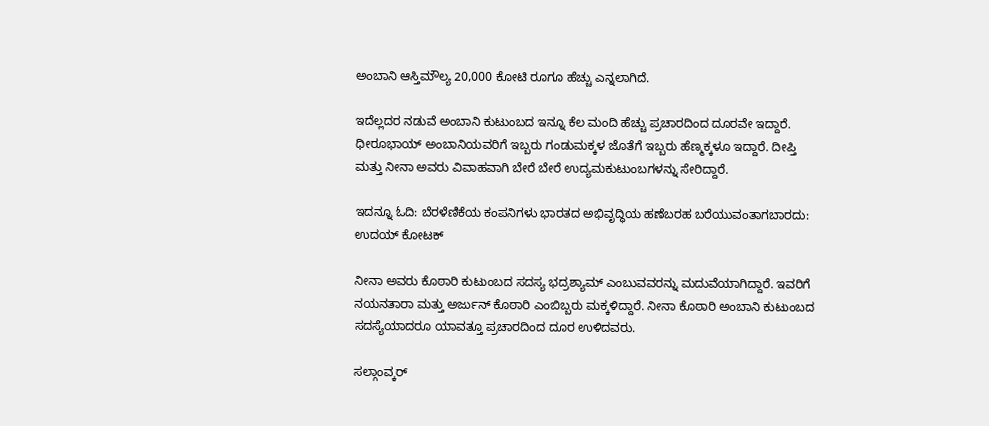ಅಂಬಾನಿ ಆಸ್ತಿಮೌಲ್ಯ 20,000 ಕೋಟಿ ರೂಗೂ ಹೆಚ್ಚು ಎನ್ನಲಾಗಿದೆ.

ಇದೆಲ್ಲದರ ನಡುವೆ ಅಂಬಾನಿ ಕುಟುಂಬದ ಇನ್ನೂ ಕೆಲ ಮಂದಿ ಹೆಚ್ಚು ಪ್ರಚಾರದಿಂದ ದೂರವೇ ಇದ್ದಾರೆ. ಧೀರೂಭಾಯ್ ಅಂಬಾನಿಯವರಿಗೆ ಇಬ್ಬರು ಗಂಡುಮಕ್ಕಳ ಜೊತೆಗೆ ಇಬ್ಬರು ಹೆಣ್ಮಕ್ಕಳೂ ಇದ್ದಾರೆ. ದೀಪ್ತಿ ಮತ್ತು ನೀನಾ ಅವರು ವಿವಾಹವಾಗಿ ಬೇರೆ ಬೇರೆ ಉದ್ಯಮಕುಟುಂಬಗಳನ್ನು ಸೇರಿದ್ದಾರೆ.

ಇದನ್ನೂ ಓದಿ: ಬೆರಳೆಣಿಕೆಯ ಕಂಪನಿಗಳು ಭಾರತದ ಅಭಿವೃದ್ಧಿಯ ಹಣೆಬರಹ ಬರೆಯುವಂತಾಗಬಾರದು: ಉದಯ್ ಕೋಟಕ್

ನೀನಾ ಅವರು ಕೊಠಾರಿ ಕುಟುಂಬದ ಸದಸ್ಯ ಭದ್ರಶ್ಯಾಮ್ ಎಂಬುವವರನ್ನು ಮದುವೆಯಾಗಿದ್ದಾರೆ. ಇವರಿಗೆ ನಯನತಾರಾ ಮತ್ತು ಅರ್ಜುನ್ ಕೊಠಾರಿ ಎಂಬಿಬ್ಬರು ಮಕ್ಕಳಿದ್ದಾರೆ. ನೀನಾ ಕೊಠಾರಿ ಅಂಬಾನಿ ಕುಟುಂಬದ ಸದಸ್ಯೆಯಾದರೂ ಯಾವತ್ತೂ ಪ್ರಚಾರದಿಂದ ದೂರ ಉಳಿದವರು.

ಸಲ್ಗಾಂವ್ಕರ್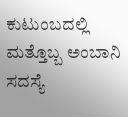ಕುಟುಂಬದಲ್ಲಿ ಮತ್ತೊಬ್ಬ ಅಂಬಾನಿ ಸದಸ್ಯೆ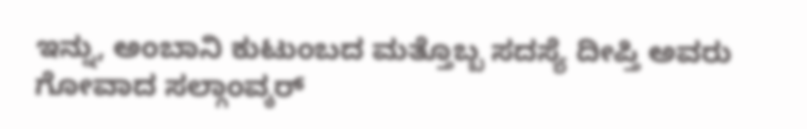ಇನ್ನು, ಅಂಬಾನಿ ಕುಟುಂಬದ ಮತ್ತೊಬ್ಬ ಸದಸ್ಯೆ ದೀಪ್ತಿ ಅವರು ಗೋವಾದ ಸಲ್ಗಾಂವ್ಕರ್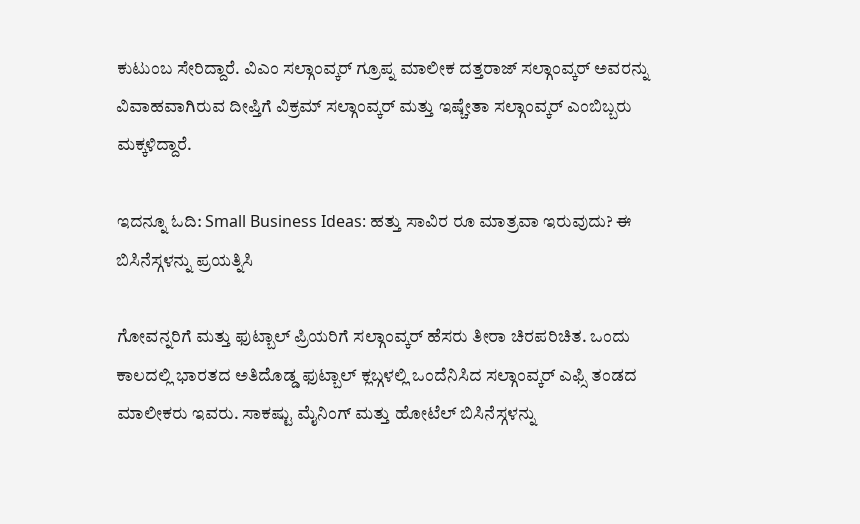ಕುಟುಂಬ ಸೇರಿದ್ದಾರೆ. ವಿಎಂ ಸಲ್ಗಾಂವ್ಕರ್ ಗ್ರೂಪ್ನ ಮಾಲೀಕ ದತ್ತರಾಜ್ ಸಲ್ಗಾಂವ್ಕರ್ ಅವರನ್ನು ವಿವಾಹವಾಗಿರುವ ದೀಪ್ತಿಗೆ ವಿಕ್ರಮ್ ಸಲ್ಗಾಂವ್ಕರ್ ಮತ್ತು ಇಷ್ಚೇತಾ ಸಲ್ಗಾಂವ್ಕರ್ ಎಂಬಿಬ್ಬರು ಮಕ್ಕಳಿದ್ದಾರೆ.

ಇದನ್ನೂ ಓದಿ: Small Business Ideas: ಹತ್ತು ಸಾವಿರ ರೂ ಮಾತ್ರವಾ ಇರುವುದು? ಈ ಬಿಸಿನೆಸ್ಗಳನ್ನು ಪ್ರಯತ್ನಿಸಿ

ಗೋವನ್ನರಿಗೆ ಮತ್ತು ಫುಟ್ಬಾಲ್ ಪ್ರಿಯರಿಗೆ ಸಲ್ಗಾಂವ್ಕರ್ ಹೆಸರು ತೀರಾ ಚಿರಪರಿಚಿತ. ಒಂದು ಕಾಲದಲ್ಲಿ ಭಾರತದ ಅತಿದೊಡ್ಡ ಫುಟ್ಬಾಲ್ ಕ್ಲಬ್ಗಳಲ್ಲಿ ಒಂದೆನಿಸಿದ ಸಲ್ಗಾಂವ್ಕರ್ ಎಫ್ಸಿ ತಂಡದ ಮಾಲೀಕರು ಇವರು. ಸಾಕಷ್ಟು ಮೈನಿಂಗ್ ಮತ್ತು ಹೋಟೆಲ್ ಬಿಸಿನೆಸ್ಗಳನ್ನು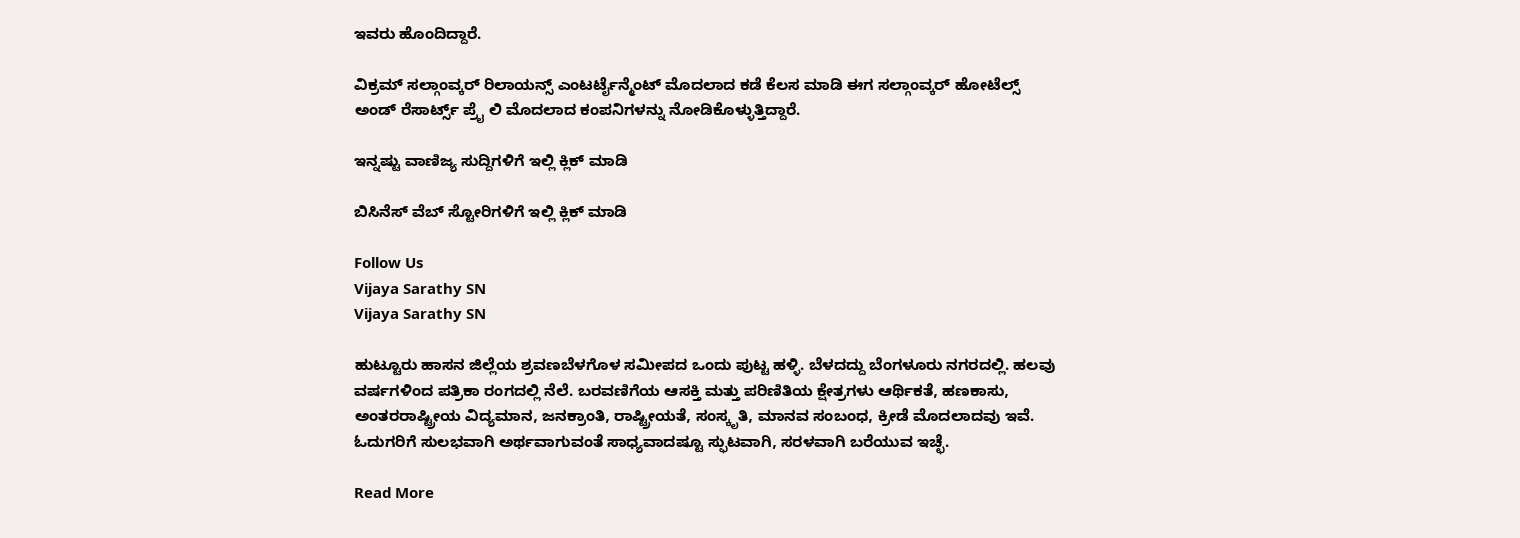ಇವರು ಹೊಂದಿದ್ದಾರೆ.

ವಿಕ್ರಮ್ ಸಲ್ಗಾಂವ್ಕರ್ ರಿಲಾಯನ್ಸ್ ಎಂಟರ್ಟೈನ್ಮೆಂಟ್ ಮೊದಲಾದ ಕಡೆ ಕೆಲಸ ಮಾಡಿ ಈಗ ಸಲ್ಗಾಂವ್ಕರ್ ಹೋಟೆಲ್ಸ್ ಅಂಡ್ ರೆಸಾರ್ಟ್ಸ್ ಪ್ರೈ ಲಿ ಮೊದಲಾದ ಕಂಪನಿಗಳನ್ನು ನೋಡಿಕೊಳ್ಳುತ್ತಿದ್ದಾರೆ.

ಇನ್ನಷ್ಟು ವಾಣಿಜ್ಯ ಸುದ್ದಿಗಳಿಗೆ ಇಲ್ಲಿ ಕ್ಲಿಕ್ ಮಾಡಿ

ಬಿಸಿನೆಸ್ ವೆಬ್ ಸ್ಟೋರಿಗಳಿಗೆ ಇಲ್ಲಿ ಕ್ಲಿಕ್ ಮಾಡಿ

Follow Us
Vijaya Sarathy SN
Vijaya Sarathy SN

ಹುಟ್ಟೂರು ಹಾಸನ ಜಿಲ್ಲೆಯ ಶ್ರವಣಬೆಳಗೊಳ ಸಮೀಪದ ಒಂದು ಪುಟ್ಟ ಹಳ್ಳಿ. ಬೆಳದದ್ದು ಬೆಂಗಳೂರು ನಗರದಲ್ಲಿ. ಹಲವು ವರ್ಷಗಳಿಂದ ಪತ್ರಿಕಾ ರಂಗದಲ್ಲಿ ನೆಲೆ. ಬರವಣಿಗೆಯ ಆಸಕ್ತಿ ಮತ್ತು ಪರಿಣಿತಿಯ ಕ್ಷೇತ್ರಗಳು ಆರ್ಥಿಕತೆ, ಹಣಕಾಸು, ಅಂತರರಾಷ್ಟ್ರೀಯ ವಿದ್ಯಮಾನ, ಜನಕ್ರಾಂತಿ, ರಾಷ್ಟ್ರೀಯತೆ, ಸಂಸ್ಕೃತಿ, ಮಾನವ ಸಂಬಂಧ, ಕ್ರೀಡೆ ಮೊದಲಾದವು ಇವೆ. ಓದುಗರಿಗೆ ಸುಲಭವಾಗಿ ಅರ್ಥವಾಗುವಂತೆ ಸಾಧ್ಯವಾದಷ್ಟೂ ಸ್ಫುಟವಾಗಿ, ಸರಳವಾಗಿ ಬರೆಯುವ ಇಚ್ಛೆ.

Read More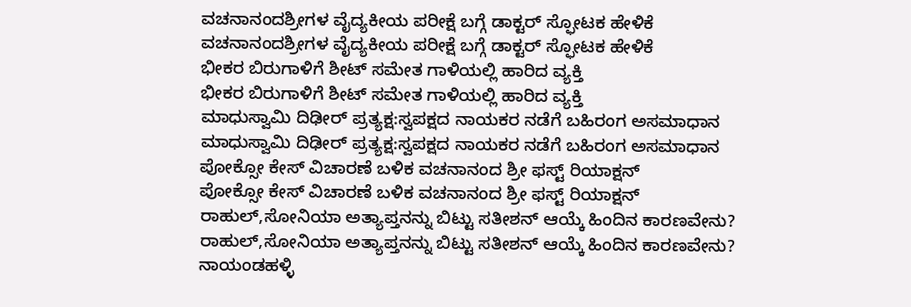ವಚನಾನಂದಶ್ರೀಗಳ ವೈದ್ಯಕೀಯ ಪರೀಕ್ಷೆ ಬಗ್ಗೆ ಡಾಕ್ಟರ್ ಸ್ಫೋಟಕ ಹೇಳಿಕೆ
ವಚನಾನಂದಶ್ರೀಗಳ ವೈದ್ಯಕೀಯ ಪರೀಕ್ಷೆ ಬಗ್ಗೆ ಡಾಕ್ಟರ್ ಸ್ಫೋಟಕ ಹೇಳಿಕೆ
ಭೀಕರ ಬಿರುಗಾಳಿಗೆ ಶೀಟ್ ಸಮೇತ ಗಾಳಿಯಲ್ಲಿ ಹಾರಿದ ವ್ಯಕ್ತಿ
ಭೀಕರ ಬಿರುಗಾಳಿಗೆ ಶೀಟ್ ಸಮೇತ ಗಾಳಿಯಲ್ಲಿ ಹಾರಿದ ವ್ಯಕ್ತಿ
ಮಾಧುಸ್ವಾಮಿ ದಿಢೀರ್ ಪ್ರತ್ಯಕ್ಷ:ಸ್ವಪಕ್ಷದ ನಾಯಕರ ನಡೆಗೆ ಬಹಿರಂಗ ಅಸಮಾಧಾನ
ಮಾಧುಸ್ವಾಮಿ ದಿಢೀರ್ ಪ್ರತ್ಯಕ್ಷ:ಸ್ವಪಕ್ಷದ ನಾಯಕರ ನಡೆಗೆ ಬಹಿರಂಗ ಅಸಮಾಧಾನ
ಪೋಕ್ಸೋ ಕೇಸ್ ವಿಚಾರಣೆ ಬಳಿಕ ವಚನಾನಂದ ಶ್ರೀ ಫಸ್ಟ್ ರಿಯಾಕ್ಷನ್
ಪೋಕ್ಸೋ ಕೇಸ್ ವಿಚಾರಣೆ ಬಳಿಕ ವಚನಾನಂದ ಶ್ರೀ ಫಸ್ಟ್ ರಿಯಾಕ್ಷನ್
ರಾಹುಲ್,ಸೋನಿಯಾ ಅತ್ಯಾಪ್ತನನ್ನು ಬಿಟ್ಟು ಸತೀಶನ್ ಆಯ್ಕೆ ಹಿಂದಿನ ಕಾರಣವೇನು?
ರಾಹುಲ್,ಸೋನಿಯಾ ಅತ್ಯಾಪ್ತನನ್ನು ಬಿಟ್ಟು ಸತೀಶನ್ ಆಯ್ಕೆ ಹಿಂದಿನ ಕಾರಣವೇನು?
ನಾಯಂಡಹಳ್ಳಿ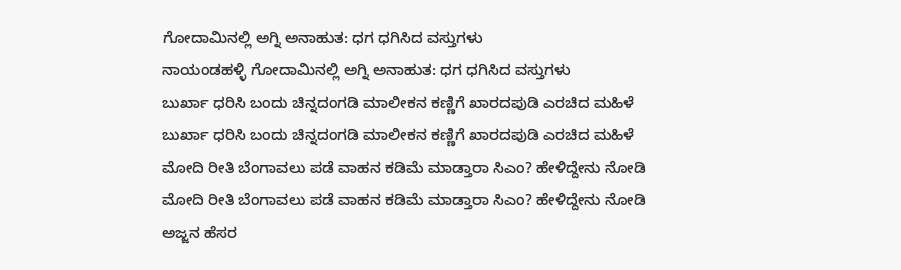ಗೋದಾಮಿನಲ್ಲಿ ಅಗ್ನಿ ಅನಾಹುತ: ಧಗ ಧಗಿಸಿದ ವಸ್ತುಗಳು
ನಾಯಂಡಹಳ್ಳಿ ಗೋದಾಮಿನಲ್ಲಿ ಅಗ್ನಿ ಅನಾಹುತ: ಧಗ ಧಗಿಸಿದ ವಸ್ತುಗಳು
ಬುರ್ಖಾ ಧರಿಸಿ ಬಂದು ಚಿನ್ನದಂಗಡಿ ಮಾಲೀಕನ ಕಣ್ಣಿಗೆ ಖಾರದಪುಡಿ ಎರಚಿದ ಮಹಿಳೆ
ಬುರ್ಖಾ ಧರಿಸಿ ಬಂದು ಚಿನ್ನದಂಗಡಿ ಮಾಲೀಕನ ಕಣ್ಣಿಗೆ ಖಾರದಪುಡಿ ಎರಚಿದ ಮಹಿಳೆ
ಮೋದಿ ರೀತಿ ಬೆಂಗಾವಲು ಪಡೆ ವಾಹನ ಕಡಿಮೆ ಮಾಡ್ತಾರಾ ಸಿಎಂ? ಹೇಳಿದ್ದೇನು ನೋಡಿ
ಮೋದಿ ರೀತಿ ಬೆಂಗಾವಲು ಪಡೆ ವಾಹನ ಕಡಿಮೆ ಮಾಡ್ತಾರಾ ಸಿಎಂ? ಹೇಳಿದ್ದೇನು ನೋಡಿ
ಅಜ್ಜನ ಹೆಸರ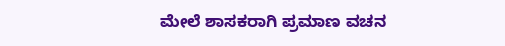ಮೇಲೆ ಶಾಸಕರಾಗಿ ಪ್ರಮಾಣ ವಚನ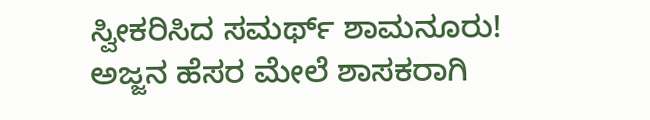ಸ್ವೀಕರಿಸಿದ ಸಮರ್ಥ್ ಶಾಮನೂರು!
ಅಜ್ಜನ ಹೆಸರ ಮೇಲೆ ಶಾಸಕರಾಗಿ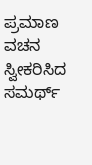ಪ್ರಮಾಣ ವಚನ ಸ್ವೀಕರಿಸಿದ ಸಮರ್ಥ್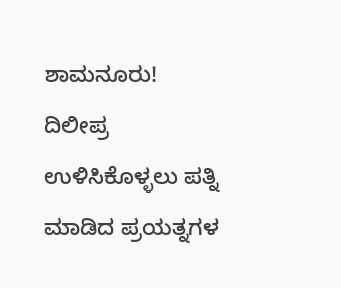ಶಾಮನೂರು!
ದಿಲೀಪ್ರ ಉಳಿಸಿಕೊಳ್ಳಲು ಪತ್ನಿ ಮಾಡಿದ ಪ್ರಯತ್ನಗಳ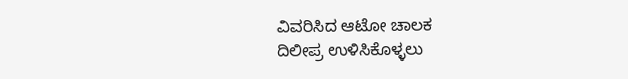ವಿವರಿಸಿದ ಆಟೋ ಚಾಲಕ
ದಿಲೀಪ್ರ ಉಳಿಸಿಕೊಳ್ಳಲು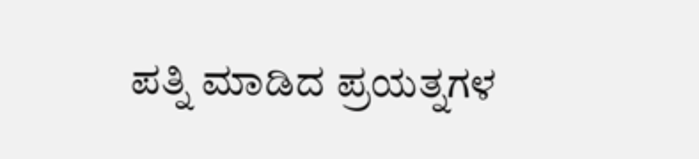ಪತ್ನಿ ಮಾಡಿದ ಪ್ರಯತ್ನಗಳ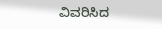ವಿವರಿಸಿದ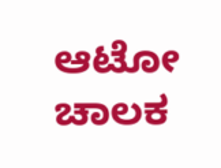ಆಟೋ ಚಾಲಕ